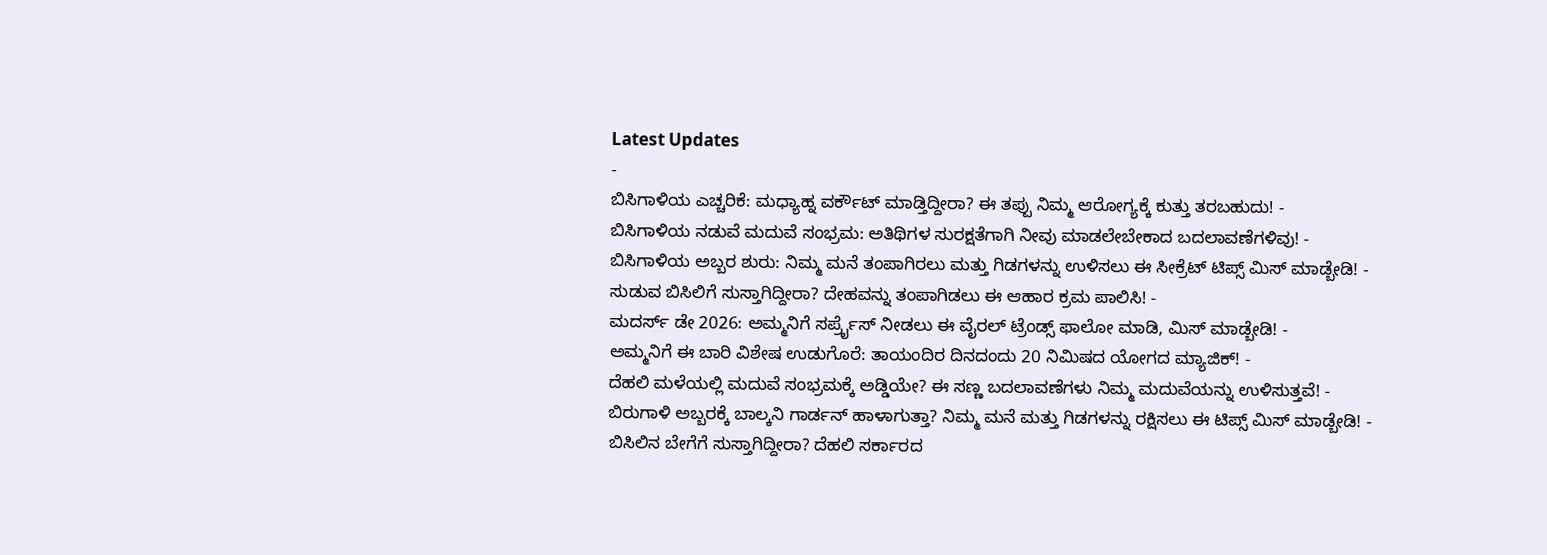Latest Updates
-
ಬಿಸಿಗಾಳಿಯ ಎಚ್ಚರಿಕೆ: ಮಧ್ಯಾಹ್ನ ವರ್ಕೌಟ್ ಮಾಡ್ತಿದ್ದೀರಾ? ಈ ತಪ್ಪು ನಿಮ್ಮ ಆರೋಗ್ಯಕ್ಕೆ ಕುತ್ತು ತರಬಹುದು! -
ಬಿಸಿಗಾಳಿಯ ನಡುವೆ ಮದುವೆ ಸಂಭ್ರಮ: ಅತಿಥಿಗಳ ಸುರಕ್ಷತೆಗಾಗಿ ನೀವು ಮಾಡಲೇಬೇಕಾದ ಬದಲಾವಣೆಗಳಿವು! -
ಬಿಸಿಗಾಳಿಯ ಅಬ್ಬರ ಶುರು: ನಿಮ್ಮ ಮನೆ ತಂಪಾಗಿರಲು ಮತ್ತು ಗಿಡಗಳನ್ನು ಉಳಿಸಲು ಈ ಸೀಕ್ರೆಟ್ ಟಿಪ್ಸ್ ಮಿಸ್ ಮಾಡ್ಬೇಡಿ! -
ಸುಡುವ ಬಿಸಿಲಿಗೆ ಸುಸ್ತಾಗಿದ್ದೀರಾ? ದೇಹವನ್ನು ತಂಪಾಗಿಡಲು ಈ ಆಹಾರ ಕ್ರಮ ಪಾಲಿಸಿ! -
ಮದರ್ಸ್ ಡೇ 2026: ಅಮ್ಮನಿಗೆ ಸರ್ಪ್ರೈಸ್ ನೀಡಲು ಈ ವೈರಲ್ ಟ್ರೆಂಡ್ಸ್ ಫಾಲೋ ಮಾಡಿ, ಮಿಸ್ ಮಾಡ್ಬೇಡಿ! -
ಅಮ್ಮನಿಗೆ ಈ ಬಾರಿ ವಿಶೇಷ ಉಡುಗೊರೆ: ತಾಯಂದಿರ ದಿನದಂದು 20 ನಿಮಿಷದ ಯೋಗದ ಮ್ಯಾಜಿಕ್! -
ದೆಹಲಿ ಮಳೆಯಲ್ಲಿ ಮದುವೆ ಸಂಭ್ರಮಕ್ಕೆ ಅಡ್ಡಿಯೇ? ಈ ಸಣ್ಣ ಬದಲಾವಣೆಗಳು ನಿಮ್ಮ ಮದುವೆಯನ್ನು ಉಳಿಸುತ್ತವೆ! -
ಬಿರುಗಾಳಿ ಅಬ್ಬರಕ್ಕೆ ಬಾಲ್ಕನಿ ಗಾರ್ಡನ್ ಹಾಳಾಗುತ್ತಾ? ನಿಮ್ಮ ಮನೆ ಮತ್ತು ಗಿಡಗಳನ್ನು ರಕ್ಷಿಸಲು ಈ ಟಿಪ್ಸ್ ಮಿಸ್ ಮಾಡ್ಬೇಡಿ! -
ಬಿಸಿಲಿನ ಬೇಗೆಗೆ ಸುಸ್ತಾಗಿದ್ದೀರಾ? ದೆಹಲಿ ಸರ್ಕಾರದ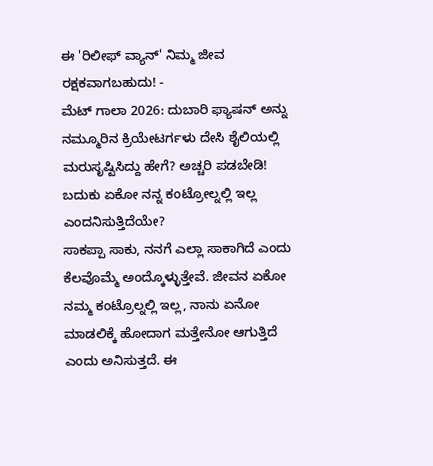ಈ 'ರಿಲೀಫ್ ವ್ಯಾನ್' ನಿಮ್ಮ ಜೀವ ರಕ್ಷಕವಾಗಬಹುದು! -
ಮೆಟ್ ಗಾಲಾ 2026: ದುಬಾರಿ ಫ್ಯಾಷನ್ ಅನ್ನು ನಮ್ಮೂರಿನ ಕ್ರಿಯೇಟರ್ಗಳು ದೇಸಿ ಶೈಲಿಯಲ್ಲಿ ಮರುಸೃಷ್ಟಿಸಿದ್ದು ಹೇಗೆ? ಅಚ್ಚರಿ ಪಡಬೇಡಿ!
ಬದುಕು ಏಕೋ ನನ್ನ ಕಂಟ್ರೋಲ್ನಲ್ಲಿ ಇಲ್ಲ ಎಂದನಿಸುತ್ತಿದೆಯೇ?
ಸಾಕಪ್ಪಾ ಸಾಕು, ನನಗೆ ಎಲ್ಲಾ ಸಾಕಾಗಿದೆ ಎಂದು ಕೆಲವೊಮ್ಮೆ ಅಂದ್ಕೊಳ್ಳುತ್ತೇವೆ. ಜೀವನ ಏಕೋ ನಮ್ಮ ಕಂಟ್ರೊಲ್ನಲ್ಲಿ ಇಲ್ಲ, ನಾನು ಏನೋ ಮಾಡಲಿಕ್ಕೆ ಹೋದಾಗ ಮತ್ತೇನೋ ಆಗುತ್ತಿದೆ ಎಂದು ಅನಿಸುತ್ತದೆ. ಈ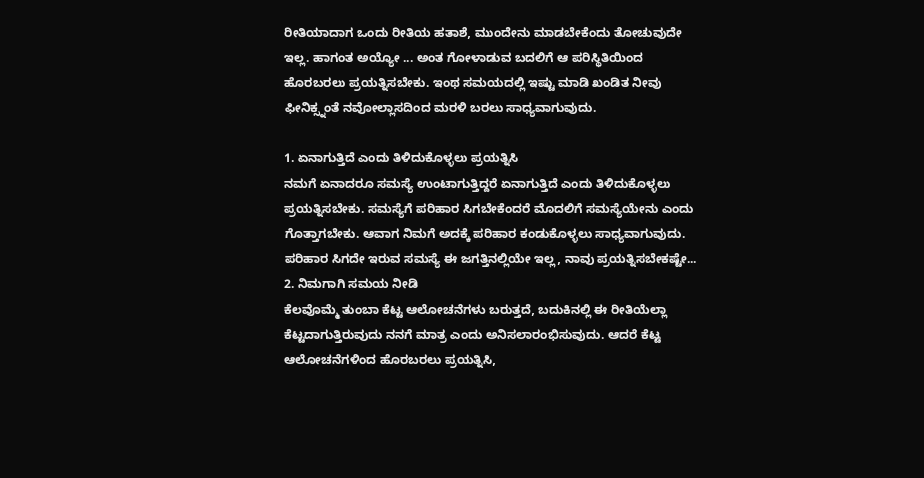ರೀತಿಯಾದಾಗ ಒಂದು ರೀತಿಯ ಹತಾಶೆ, ಮುಂದೇನು ಮಾಡಬೇಕೆಂದು ತೋಚುವುದೇ ಇಲ್ಲ. ಹಾಗಂತ ಅಯ್ಯೋ ... ಅಂತ ಗೋಳಾಡುವ ಬದಲಿಗೆ ಆ ಪರಿಸ್ಥಿತಿಯಿಂದ ಹೊರಬರಲು ಪ್ರಯತ್ನಿಸಬೇಕು. ಇಂಥ ಸಮಯದಲ್ಲಿ ಇಷ್ಟು ಮಾಡಿ ಖಂಡಿತ ನೀವು ಫೀನಿಕ್ಸ್ನಂತೆ ನವೋಲ್ಲಾಸದಿಂದ ಮರಳಿ ಬರಲು ಸಾಧ್ಯವಾಗುವುದು.

1. ಏನಾಗುತ್ತಿದೆ ಎಂದು ತಿಳಿದುಕೊಳ್ಳಲು ಪ್ರಯತ್ನಿಸಿ
ನಮಗೆ ಏನಾದರೂ ಸಮಸ್ಯೆ ಉಂಟಾಗುತ್ತಿದ್ದರೆ ಏನಾಗುತ್ತಿದೆ ಎಂದು ತಿಳಿದುಕೊಳ್ಳಲು ಪ್ರಯತ್ನಿಸಬೇಕು. ಸಮಸ್ಯೆಗೆ ಪರಿಹಾರ ಸಿಗಬೇಕೆಂದರೆ ಮೊದಲಿಗೆ ಸಮಸ್ಯೆಯೇನು ಎಂದು ಗೊತ್ತಾಗಬೇಕು. ಆವಾಗ ನಿಮಗೆ ಅದಕ್ಕೆ ಪರಿಹಾರ ಕಂಡುಕೊಳ್ಳಲು ಸಾಧ್ಯವಾಗುವುದು. ಪರಿಹಾರ ಸಿಗದೇ ಇರುವ ಸಮಸ್ಯೆ ಈ ಜಗತ್ತಿನಲ್ಲಿಯೇ ಇಲ್ಲ, ನಾವು ಪ್ರಯತ್ನಿಸಬೇಕಷ್ಟೇ...
2. ನಿಮಗಾಗಿ ಸಮಯ ನೀಡಿ
ಕೆಲವೊಮ್ಮೆ ತುಂಬಾ ಕೆಟ್ಟ ಆಲೋಚನೆಗಳು ಬರುತ್ತದೆ, ಬದುಕಿನಲ್ಲಿ ಈ ರೀತಿಯೆಲ್ಲಾ ಕೆಟ್ಟದಾಗುತ್ತಿರುವುದು ನನಗೆ ಮಾತ್ರ ಎಂದು ಅನಿಸಲಾರಂಭಿಸುವುದು. ಆದರೆ ಕೆಟ್ಟ ಆಲೋಚನೆಗಳಿಂದ ಹೊರಬರಲು ಪ್ರಯತ್ನಿಸಿ,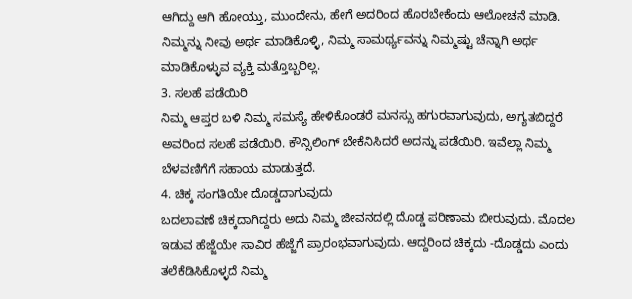ಆಗಿದ್ದು ಆಗಿ ಹೋಯ್ತು, ಮುಂದೇನು, ಹೇಗೆ ಅದರಿಂದ ಹೊರಬೇಕೆಂದು ಆಲೋಚನೆ ಮಾಡಿ. ನಿಮ್ಮನ್ನು ನೀವು ಅರ್ಥ ಮಾಡಿಕೊಳ್ಳಿ, ನಿಮ್ಮ ಸಾಮರ್ಥ್ಯವನ್ನು ನಿಮ್ಮಷ್ಟು ಚೆನ್ನಾಗಿ ಅರ್ಥ ಮಾಡಿಕೊಳ್ಳುವ ವ್ಯಕ್ತಿ ಮತ್ತೊಬ್ಬರಿಲ್ಲ.
3. ಸಲಹೆ ಪಡೆಯಿರಿ
ನಿಮ್ಮ ಆಪ್ತರ ಬಳಿ ನಿಮ್ಮ ಸಮಸ್ಯೆ ಹೇಳಿಕೊಂಡರೆ ಮನಸ್ಸು ಹಗುರವಾಗುವುದು, ಅಗ್ಯತಬಿದ್ದರೆ ಅವರಿಂದ ಸಲಹೆ ಪಡೆಯಿರಿ. ಕೌನ್ಸಿಲಿಂಗ್ ಬೇಕೆನಿಸಿದರೆ ಅದನ್ನು ಪಡೆಯಿರಿ. ಇವೆಲ್ಲಾ ನಿಮ್ಮ ಬೆಳವಣಿಗೆಗೆ ಸಹಾಯ ಮಾಡುತ್ತದೆ.
4. ಚಿಕ್ಕ ಸಂಗತಿಯೇ ದೊಡ್ಡದಾಗುವುದು
ಬದಲಾವಣೆ ಚಿಕ್ಕದಾಗಿದ್ದರು ಅದು ನಿಮ್ಮ ಜೀವನದಲ್ಲಿ ದೊಡ್ಡ ಪರಿಣಾಮ ಬೀರುವುದು. ಮೊದಲ ಇಡುವ ಹೆಜ್ಜೆಯೇ ಸಾವಿರ ಹೆಜ್ಜೆಗೆ ಪ್ರಾರಂಭವಾಗುವುದು. ಆದ್ದರಿಂದ ಚಿಕ್ಕದು -ದೊಡ್ಡದು ಎಂದು ತಲೆಕೆಡಿಸಿಕೊಳ್ಳದೆ ನಿಮ್ಮ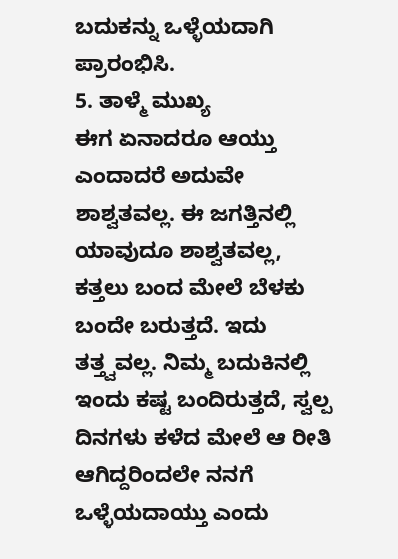ಬದುಕನ್ನು ಒಳ್ಳೆಯದಾಗಿ ಪ್ರಾರಂಭಿಸಿ.
5. ತಾಳ್ಮೆ ಮುಖ್ಯ
ಈಗ ಏನಾದರೂ ಆಯ್ತು ಎಂದಾದರೆ ಅದುವೇ ಶಾಶ್ವತವಲ್ಲ. ಈ ಜಗತ್ತಿನಲ್ಲಿ ಯಾವುದೂ ಶಾಶ್ವತವಲ್ಲ, ಕತ್ತಲು ಬಂದ ಮೇಲೆ ಬೆಳಕು ಬಂದೇ ಬರುತ್ತದೆ. ಇದು ತತ್ತ್ವವಲ್ಲ. ನಿಮ್ಮ ಬದುಕಿನಲ್ಲಿ ಇಂದು ಕಷ್ಟ ಬಂದಿರುತ್ತದೆ, ಸ್ವಲ್ಪ ದಿನಗಳು ಕಳೆದ ಮೇಲೆ ಆ ರೀತಿ ಆಗಿದ್ದರಿಂದಲೇ ನನಗೆ ಒಳ್ಳೆಯದಾಯ್ತು ಎಂದು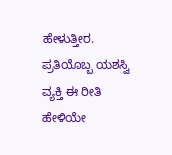ಹೇಳುತ್ತೀರ. ಪ್ರತಿಯೊಬ್ಬ ಯಶಸ್ವಿ ವ್ಯಕ್ತಿ ಈ ರೀತಿ ಹೇಳಿಯೇ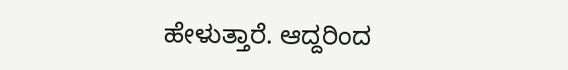ಹೇಳುತ್ತಾರೆ. ಆದ್ದರಿಂದ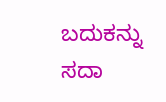ಬದುಕನ್ನು ಸದಾ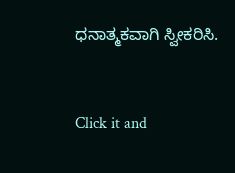ಧನಾತ್ಮಕವಾಗಿ ಸ್ವೀಕರಿಸಿ.



Click it and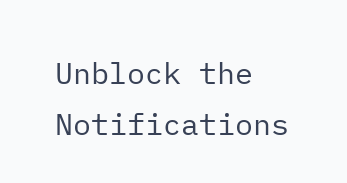Unblock the Notifications